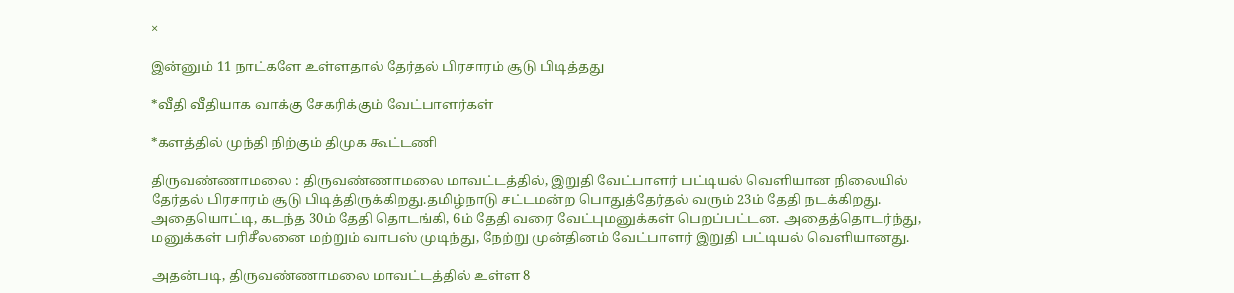×

இன்னும் 11 நாட்களே உள்ளதால் தேர்தல் பிரசாரம் சூடு பிடித்தது

*வீதி வீதியாக வாக்கு சேகரிக்கும் வேட்பாளர்கள்

*களத்தில் முந்தி நிற்கும் திமுக கூட்டணி

திருவண்ணாமலை : திருவண்ணாமலை மாவட்டத்தில், இறுதி வேட்பாளர் பட்டியல் வெளியான நிலையில் தேர்தல் பிரசாரம் சூடு பிடித்திருக்கிறது.தமிழ்நாடு சட்டமன்ற பொதுத்தேர்தல் வரும் 23ம் தேதி நடக்கிறது. அதையொட்டி, கடந்த 30ம் தேதி தொடங்கி, 6ம் தேதி வரை வேட்புமனுக்கள் பெறப்பட்டன. அதைத்தொடர்ந்து, மனுக்கள் பரிசீலனை மற்றும் வாபஸ் முடிந்து, நேற்று முன்தினம் வேட்பாளர் இறுதி பட்டியல் வெளியானது.

அதன்படி, திருவண்ணாமலை மாவட்டத்தில் உள்ள 8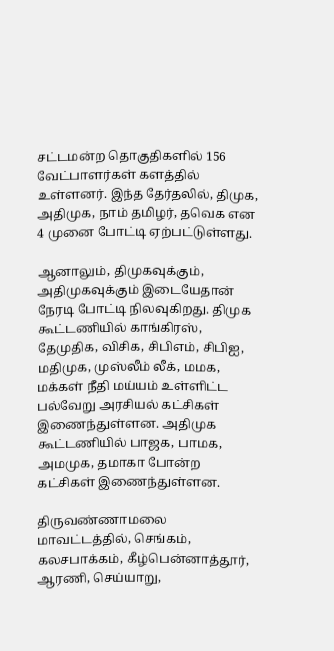சட்டமன்ற தொகுதிகளில் 156 வேட்பாளர்கள் களத்தில் உள்ளனர். இந்த தேர்தலில், திமுக, அதிமுக, நாம் தமிழர், தவெக என 4 முனை போட்டி ஏற்பட்டுள்ளது.

ஆனாலும், திமுகவுக்கும், அதிமுகவுக்கும் இடையேதான் நேரடி போட்டி நிலவுகிறது. திமுக கூட்டணியில் காங்கிரஸ், தேமுதிக, விசிக, சிபிஎம், சிபிஐ, மதிமுக, முஸ்லீம் லீக், மமக, மக்கள் நீதி மய்யம் உள்ளிட்ட பல்வேறு அரசியல் கட்சிகள் இணைந்துள்ளன. அதிமுக கூட்டணியில் பாஜக, பாமக, அமமுக, தமாகா போன்ற கட்சிகள் இணைந்துள்ளன.

திருவண்ணாமலை மாவட்டத்தில், செங்கம், கலசபாக்கம், கீழ்பென்னாத்தூர், ஆரணி, செய்யாறு,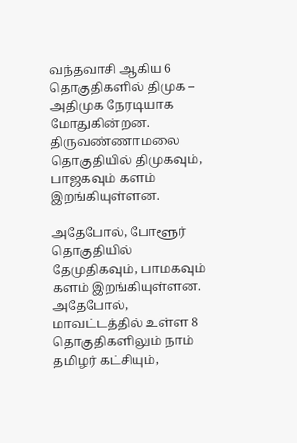வந்தவாசி ஆகிய 6 தொகுதிகளில் திமுக – அதிமுக நேரடியாக மோதுகின்றன. திருவண்ணாமலை தொகுதியில் திமுகவும், பாஜகவும் களம் இறங்கியுள்ளன.

அதேபோல், போளூர் தொகுதியில் தேமுதிகவும், பாமகவும் களம் இறங்கியுள்ளன. அதேபோல், மாவட்டத்தில் உள்ள 8 தொகுதிகளிலும் நாம் தமிழர் கட்சியும்,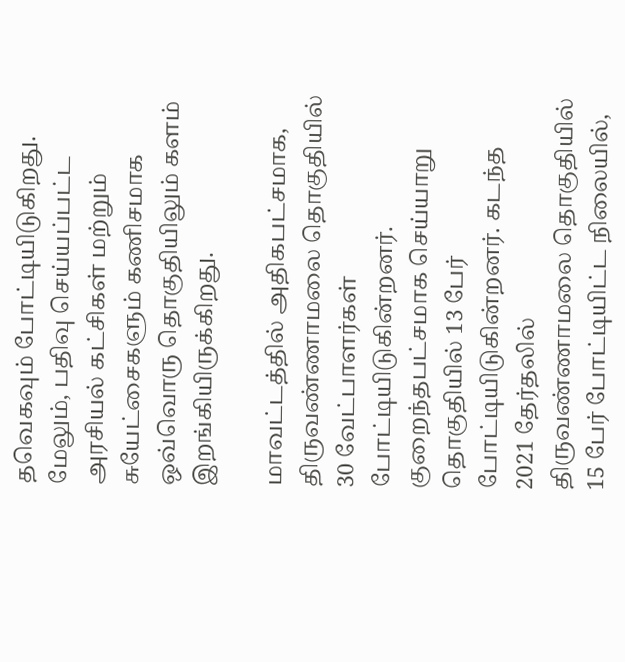தவெகவும் போட்டியிடுகிறது. மேலும், பதிவு செய்யப்பட்ட அரசியல் கட்சிகள் மற்றும் சுயேட்சைகளும் கணிசமாக ஒவ்வொரு தொகுதியிலும் களம் இறங்கியிருக்கிறது.

மாவட்டத்தில் அதிகபட்சமாக, திருவண்ணாமலை தொகுதியில் 30 வேட்பாளர்கள் போட்டியிடுகின்றனர். குறைந்தபட்சமாக செய்யாறு தொகுதியில் 13 பேர் போட்டியிடுகின்றனர். கடந்த 2021 தேர்தலில் திருவண்ணாமலை தொகுதியில் 15 பேர் போட்டியிட்ட நிலையில்,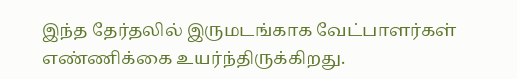இந்த தேர்தலில் இருமடங்காக வேட்பாளர்கள் எண்ணிக்கை உயர்ந்திருக்கிறது.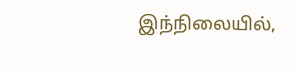இந்நிலையில்,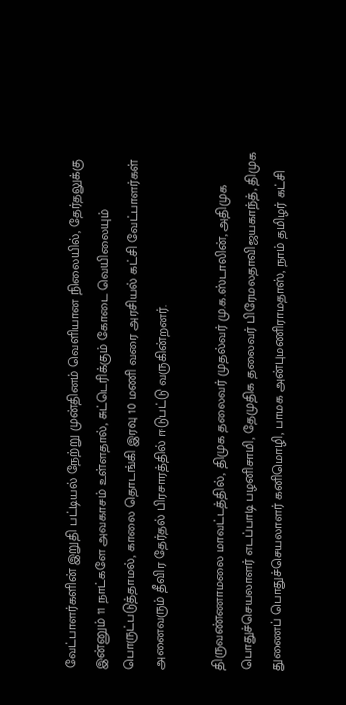வேட்பாளர்களின் இறுதி பட்டியல் நேற்று முன்தினம் வெளியான நிலையில், தேர்தலுக்கு இன்னும் 11 நாட்களே அவகாசம் உள்ளதால், சுட்டெரிக்கும் கோடை வெயிலையும் பொருட்படுத்தாமல், காலை தொடங்கி இரவு 10 மணி வரை அரசியல் கட்சி வேட்பாளர்கள் அனைவரும் தீவிர தேர்தல் பிரசாரத்தில் ஈடுபட்டு வருகின்றனர்.

திருவண்ணாமலை மாவட்டத்தில், திமுக தலைவர் முதல்வர் மு.க.ஸ்டாலின், அதிமுக பொதுச்செயலாளர் எடப்பாடி பழனிசாமி, தேமுதிக தலைவர் பிரேமலதாவிஜயகாந்த், திமுக துணைப் பொதுச்செயலாளர் கனிமொழி, பாமக அன்புமணிராமதாஸ், நாம் தமிழர் கட்சி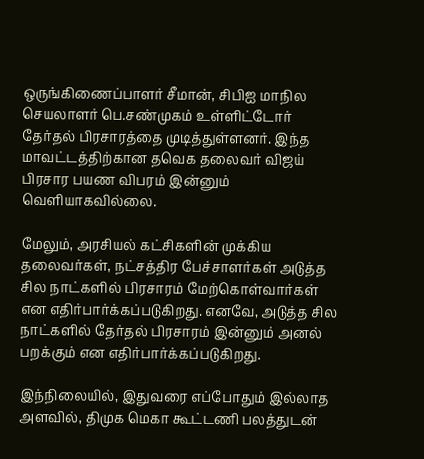ஒருங்கிணைப்பாளர் சீமான், சிபிஐ மாநில செயலாளர் பெ.சண்முகம் உள்ளிட்டோர் தேர்தல் பிரசாரத்தை முடித்துள்ளனர். இந்த மாவட்டத்திற்கான தவெக தலைவர் விஜய் பிரசார பயண விபரம் இன்னும் வெளியாகவில்லை.

மேலும், அரசியல் கட்சிகளின் முக்கிய தலைவர்கள், நட்சத்திர பேச்சாளர்கள் அடுத்த சில நாட்களில் பிரசாரம் மேற்கொள்வார்கள் என எதிர்பார்க்கப்படுகிறது. எனவே, அடுத்த சில நாட்களில் தேர்தல் பிரசாரம் இன்னும் அனல் பறக்கும் என எதிர்பார்க்கப்படுகிறது.

இந்நிலையில், இதுவரை எப்போதும் இல்லாத அளவில், திமுக மெகா கூட்டணி பலத்துடன்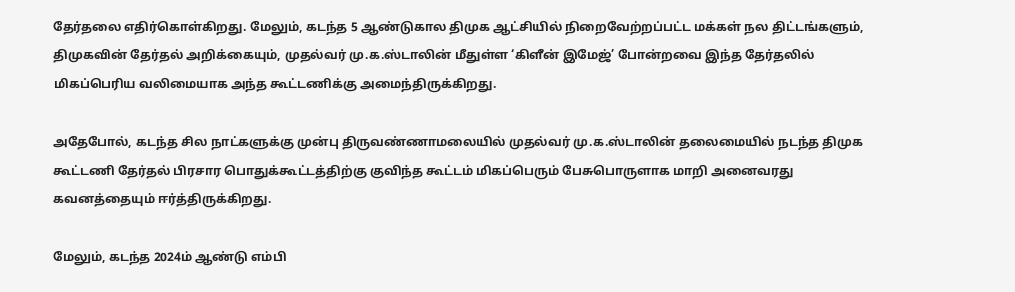தேர்தலை எதிர்கொள்கிறது. மேலும், கடந்த 5 ஆண்டுகால திமுக ஆட்சியில் நிறைவேற்றப்பட்ட மக்கள் நல திட்டங்களும், திமுகவின் தேர்தல் அறிக்கையும், முதல்வர் மு.க.ஸ்டாலின் மீதுள்ள ‘கிளீன் இமேஜ்’ போன்றவை இந்த தேர்தலில் மிகப்பெரிய வலிமையாக அந்த கூட்டணிக்கு அமைந்திருக்கிறது.

அதேபோல், கடந்த சில நாட்களுக்கு முன்பு திருவண்ணாமலையில் முதல்வர் மு.க.ஸ்டாலின் தலைமையில் நடந்த திமுக கூட்டணி தேர்தல் பிரசார பொதுக்கூட்டத்திற்கு குவிந்த கூட்டம் மிகப்பெரும் பேசுபொருளாக மாறி அனைவரது கவனத்தையும் ஈர்த்திருக்கிறது.

மேலும், கடந்த 2024ம் ஆண்டு எம்பி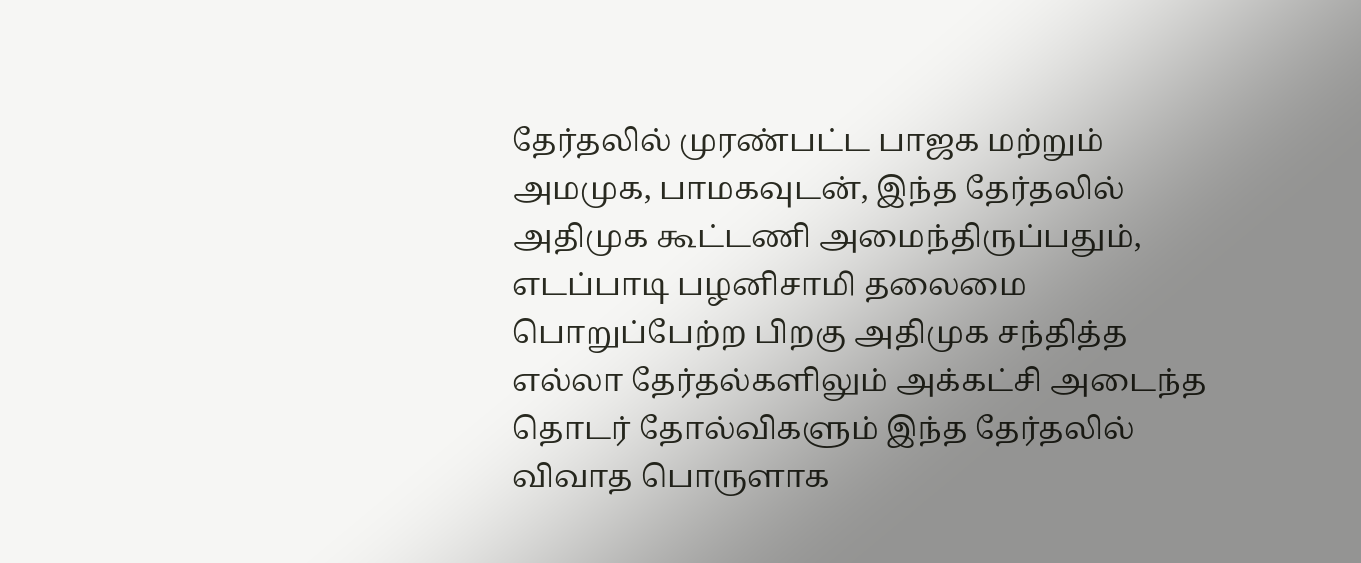தேர்தலில் முரண்பட்ட பாஜக மற்றும் அமமுக, பாமகவுடன், இந்த தேர்தலில் அதிமுக கூட்டணி அமைந்திருப்பதும், எடப்பாடி பழனிசாமி தலைமை பொறுப்பேற்ற பிறகு அதிமுக சந்தித்த எல்லா தேர்தல்களிலும் அக்கட்சி அடைந்த தொடர் தோல்விகளும் இந்த தேர்தலில் விவாத பொருளாக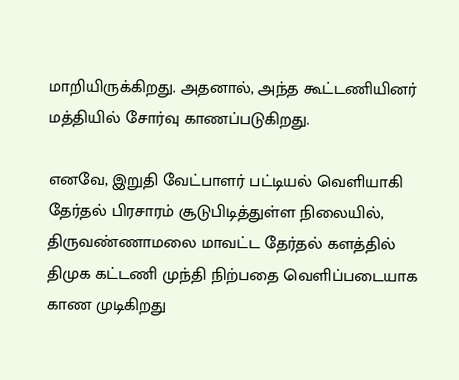மாறியிருக்கிறது. அதனால், அந்த கூட்டணியினர் மத்தியில் சோர்வு காணப்படுகிறது.

எனவே, இறுதி வேட்பாளர் பட்டியல் வெளியாகி தேர்தல் பிரசாரம் சூடுபிடித்துள்ள நிலையில், திருவண்ணாமலை மாவட்ட தேர்தல் களத்தில் திமுக கட்டணி முந்தி நிற்பதை வெளிப்படையாக காண முடிகிறது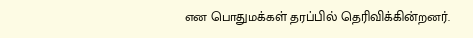என பொதுமக்கள் தரப்பில் தெரிவிக்கின்றனர்.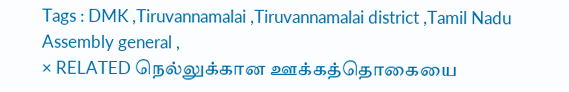Tags : DMK ,Tiruvannamalai ,Tiruvannamalai district ,Tamil Nadu Assembly general ,
× RELATED நெல்லுக்கான ஊக்கத்தொகையை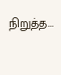நிறுத்த...